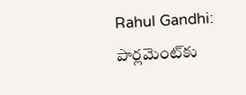Rahul Gandhi: పార్లమెంట్‌కు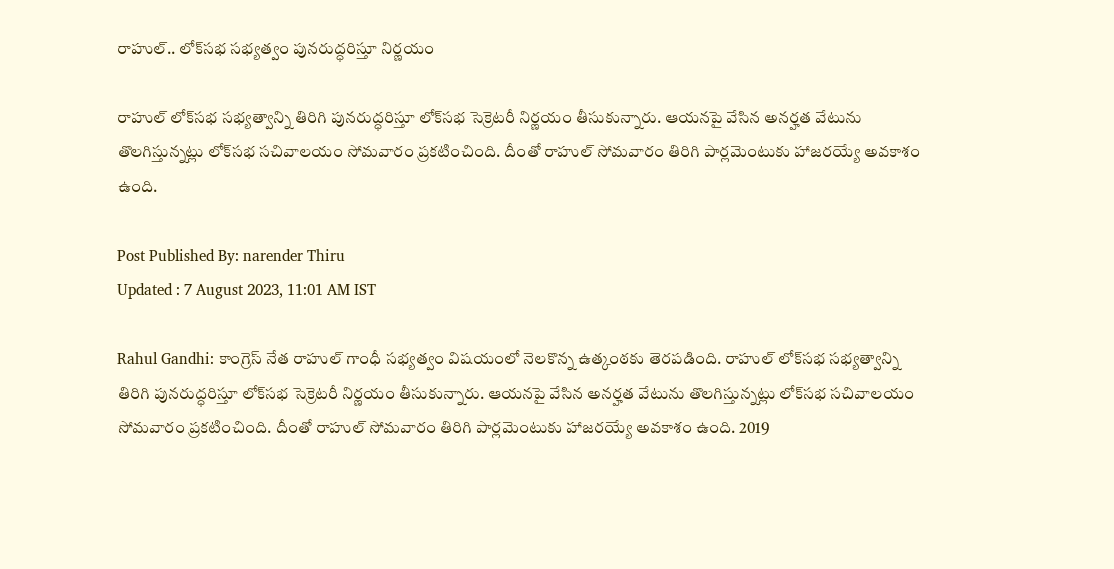రాహుల్.. లోక్‌సభ సభ్యత్వం పునరుద్ధరిస్తూ నిర్ణయం

రాహుల్ లోక్‌సభ సభ్యత్వాన్ని తిరిగి పునరుద్ధరిస్తూ లోక్‌సభ సెక్రెటరీ నిర్ణయం తీసుకున్నారు. ఆయనపై వేసిన అనర్హత వేటును తొలగిస్తున్నట్లు లోక్‌సభ సచివాలయం సోమవారం ప్రకటించింది. దీంతో రాహుల్ సోమవారం తిరిగి పార్లమెంటుకు హాజరయ్యే అవకాశం ఉంది.

Post Published By: narender Thiru
Updated : 7 August 2023, 11:01 AM IST

Rahul Gandhi: కాంగ్రెస్ నేత రాహుల్ గాంధీ సభ్యత్వం విషయంలో నెలకొన్న ఉత్కంఠకు తెరపడింది. రాహుల్ లోక్‌సభ సభ్యత్వాన్ని తిరిగి పునరుద్ధరిస్తూ లోక్‌సభ సెక్రెటరీ నిర్ణయం తీసుకున్నారు. ఆయనపై వేసిన అనర్హత వేటును తొలగిస్తున్నట్లు లోక్‌సభ సచివాలయం సోమవారం ప్రకటించింది. దీంతో రాహుల్ సోమవారం తిరిగి పార్లమెంటుకు హాజరయ్యే అవకాశం ఉంది. 2019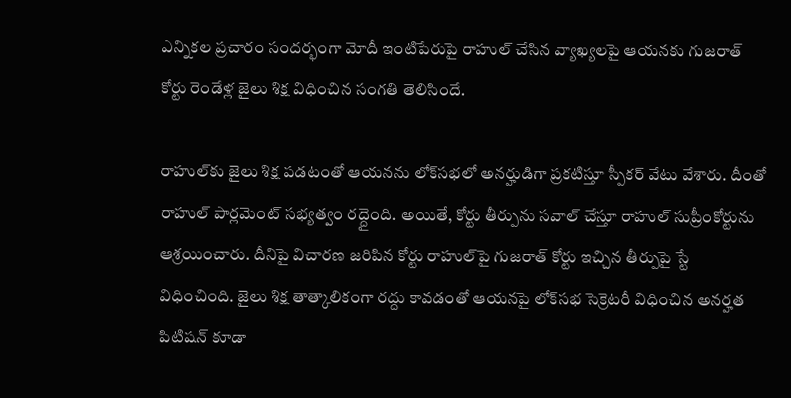ఎన్నికల ప్రచారం సందర్భంగా మోదీ ఇంటిపేరుపై రాహుల్ చేసిన వ్యాఖ్యలపై ఆయనకు గుజరాత్ కోర్టు రెండేళ్ల జైలు శిక్ష విధించిన సంగతి తెలిసిందే.

రాహుల్‌కు జైలు శిక్ష పడటంతో ఆయనను లోక్‌సభలో అనర్హుడిగా ప్రకటిస్తూ స్పీకర్ వేటు వేశారు. దీంతో రాహుల్ పార్లమెంట్ సభ్యత్వం రద్దైంది. అయితే, కోర్టు తీర్పును సవాల్ చేస్తూ రాహుల్ సుప్రీంకోర్టును ఆశ్రయించారు. దీనిపై విచారణ జరిపిన కోర్టు రాహుల్‌పై గుజరాత్ కోర్టు ఇచ్చిన తీర్పుపై స్టే విధించింది. జైలు శిక్ష తాత్కాలికంగా రద్దు కావడంతో ఆయనపై లోక్‌సభ సెక్రెటరీ విధించిన అనర్హత పిటిషన్ కూడా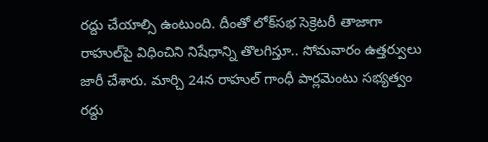రద్దు చేయాల్సి ఉంటుంది. దీంతో లోక్‌సభ సెక్రెటరీ తాజాగా రాహుల్‌పై విధించిని నిషేధాన్ని తొలగిస్తూ.. సోమవారం ఉత్తర్వులు జారీ చేశారు. మార్చి 24న రాహుల్ గాంధీ పార్లమెంటు సభ్యత్వం రద్దు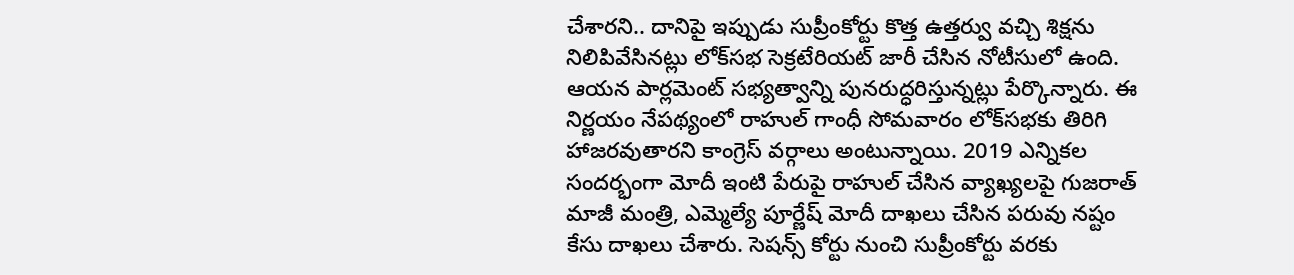చేశారని.. దానిపై ఇప్పుడు సుప్రీంకోర్టు కొత్త ఉత్తర్వు వచ్చి శిక్షను నిలిపివేసినట్లు లోక్‌సభ సెక్రటేరియట్ జారీ చేసిన నోటీసులో ఉంది. ఆయన పార్లమెంట్ సభ్యత్వాన్ని పునరుద్ధరిస్తున్నట్లు పేర్కొన్నారు. ఈ నిర్ణయం నేపథ్యంలో రాహుల్ గాంధీ సోమవారం లోక్‌సభకు తిరిగి హాజరవుతారని కాంగ్రెస్ వర్గాలు అంటున్నాయి. 2019 ఎన్నికల సందర్భంగా మోదీ ఇంటి పేరుపై రాహుల్‌ చేసిన వ్యాఖ్యలపై గుజరాత్‌ మాజీ మంత్రి, ఎమ్మెల్యే పూర్ణేష్‌ మోదీ దాఖలు చేసిన పరువు నష్టం కేసు దాఖలు చేశారు. సెషన్స్ కోర్టు నుంచి సుప్రీంకోర్టు వరకు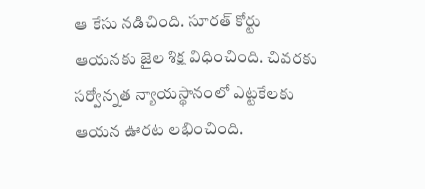ఆ కేసు నడిచింది. సూరత్ కోర్టు ఆయనకు జైల శిక్ష విధించింది. చివరకు సర్వోన్నత న్యాయస్థానంలో ఎట్టకేలకు ఆయన ఊరట లభించింది.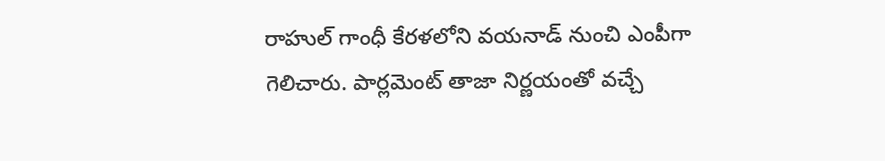రాహుల్ గాంధీ కేరళలోని వయనాడ్ నుంచి ఎంపీగా గెలిచారు. పార్లమెంట్ తాజా నిర్ణయంతో వచ్చే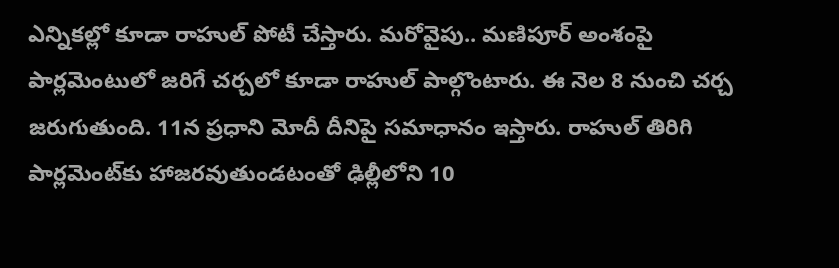ఎన్నికల్లో కూడా రాహుల్ పోటీ చేస్తారు. మరోవైపు.. మణిపూర్ అంశంపై పార్లమెంటు‌లో జరిగే చర్చలో కూడా రాహుల్ పాల్గొంటారు. ఈ నెల 8 నుంచి చర్చ జరుగుతుంది. 11న ప్రధాని మోదీ దీనిపై సమాధానం ఇస్తారు. రాహుల్ తిరిగి పార్లమెంట్‌కు హాజరవుతుండటంతో ఢిల్లీలోని 10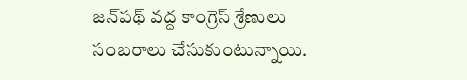జన్‌పథ్ వద్ద కాంగ్రెస్ శ్రేణులు సంబరాలు చేసుకుంటున్నాయి.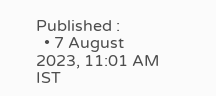Published :
  • 7 August 2023, 11:01 AM IST